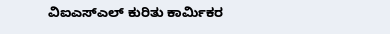ವಿಐಎಸ್ಎಲ್ ಕುರಿತು ಕಾರ್ಮಿಕರ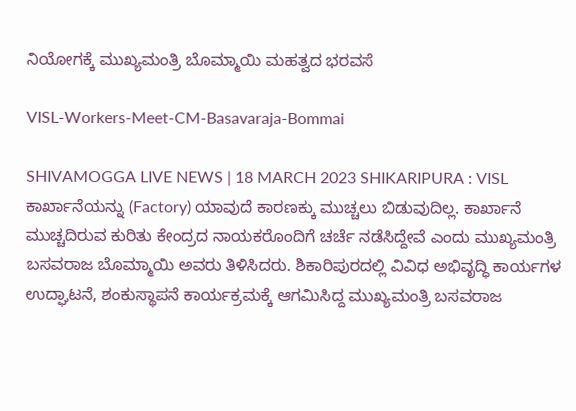ನಿಯೋಗಕ್ಕೆ ಮುಖ್ಯಮಂತ್ರಿ ಬೊಮ್ಮಾಯಿ ಮಹತ್ವದ ಭರವಸೆ

VISL-Workers-Meet-CM-Basavaraja-Bommai

SHIVAMOGGA LIVE NEWS | 18 MARCH 2023 SHIKARIPURA : VISL ಕಾರ್ಖಾನೆಯನ್ನು (Factory) ಯಾವುದೆ ಕಾರಣಕ್ಕು ಮುಚ್ಚಲು ಬಿಡುವುದಿಲ್ಲ. ಕಾರ್ಖಾನೆ ಮುಚ್ಚದಿರುವ ಕುರಿತು ಕೇಂದ್ರದ ನಾಯಕರೊಂದಿಗೆ ಚರ್ಚೆ ನಡೆಸಿದ್ದೇವೆ ಎಂದು ಮುಖ್ಯಮಂತ್ರಿ ಬಸವರಾಜ ಬೊಮ್ಮಾಯಿ ಅವರು ತಿಳಿಸಿದರು. ಶಿಕಾರಿಪುರದಲ್ಲಿ ವಿವಿಧ ಅಭಿವೃದ್ಧಿ ಕಾರ್ಯಗಳ ಉದ್ಘಾಟನೆ, ಶಂಕುಸ್ಥಾಪನೆ ಕಾರ್ಯಕ್ರಮಕ್ಕೆ ಆಗಮಿಸಿದ್ದ ಮುಖ್ಯಮಂತ್ರಿ ಬಸವರಾಜ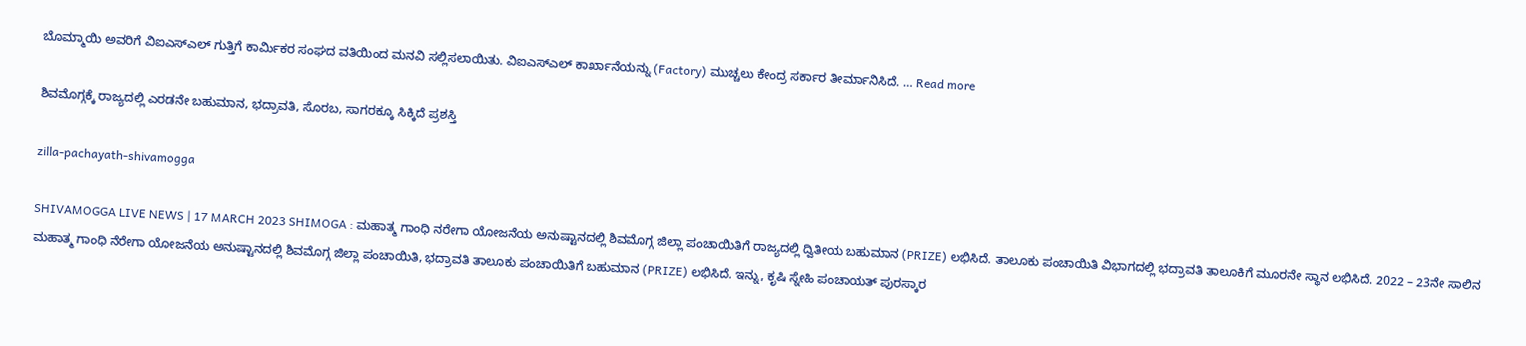ಬೊಮ್ಮಾಯಿ ಅವರಿಗೆ ವಿಐಎಸ್ಎಲ್ ಗುತ್ತಿಗೆ ಕಾರ್ಮಿಕರ ಸಂಘದ ವತಿಯಿಂದ ಮನವಿ ಸಲ್ಲಿಸಲಾಯಿತು. ವಿಐಎಸ್ಎಲ್ ಕಾರ್ಖಾನೆಯನ್ನು (Factory) ಮುಚ್ಚಲು ಕೇಂದ್ರ ಸರ್ಕಾರ ತೀರ್ಮಾನಿಸಿದೆ. … Read more

ಶಿವಮೊಗ್ಗಕ್ಕೆ ರಾಜ್ಯದಲ್ಲಿ ಎರಡನೇ ಬಹುಮಾನ, ಭದ್ರಾವತಿ, ಸೊರಬ, ಸಾಗರಕ್ಕೂ ಸಿಕ್ಕಿದೆ ಪ್ರಶಸ್ತಿ

zilla-pachayath-shivamogga

SHIVAMOGGA LIVE NEWS | 17 MARCH 2023 SHIMOGA : ಮಹಾತ್ಮ ಗಾಂಧಿ ನರೇಗಾ ಯೋಜನೆಯ ಅನುಷ್ಟಾನದಲ್ಲಿ ಶಿವಮೊಗ್ಗ ಜಿಲ್ಲಾ ಪಂಚಾಯಿತಿಗೆ ರಾಜ್ಯದಲ್ಲಿ ದ್ವಿತೀಯ ಬಹುಮಾನ (PRIZE) ಲಭಿಸಿದೆ. ತಾಲೂಕು ಪಂಚಾಯಿತಿ ವಿಭಾಗದಲ್ಲಿ ಭದ್ರಾವತಿ ತಾಲೂಕಿಗೆ ಮೂರನೇ ಸ್ಥಾನ ಲಭಿಸಿದೆ. 2022 – 23ನೇ ಸಾಲಿನ ಮಹಾತ್ಮ ಗಾಂಧಿ ನೆರೇಗಾ ಯೋಜನೆಯ ಅನುಷ್ಟಾನದಲ್ಲಿ ಶಿವಮೊಗ್ಗ ಜಿಲ್ಲಾ ಪಂಚಾಯಿತಿ, ಭದ್ರಾವತಿ ತಾಲೂಕು ಪಂಚಾಯಿತಿಗೆ ಬಹುಮಾನ (PRIZE) ಲಭಿಸಿದೆ. ಇನ್ನು, ಕೃಷಿ ಸ್ನೇಹಿ ಪಂಚಾಯತ್ ಪುರಸ್ಕಾರ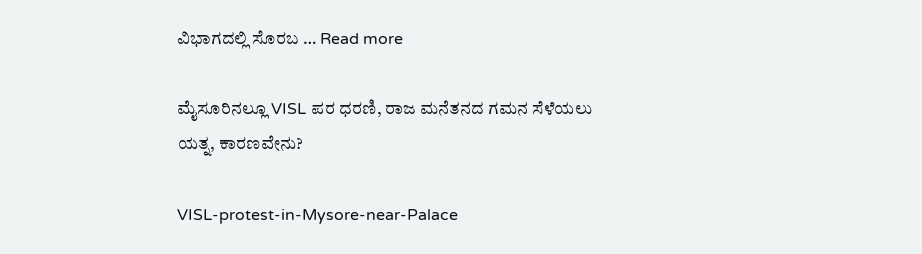ವಿಭಾಗದಲ್ಲಿ ಸೊರಬ … Read more

ಮೈಸೂರಿನಲ್ಲೂ VISL ಪರ ಧರಣಿ, ರಾಜ ಮನೆತನದ ಗಮನ ಸೆಳೆಯಲು ಯತ್ನ, ಕಾರಣವೇನು?

VISL-protest-in-Mysore-near-Palace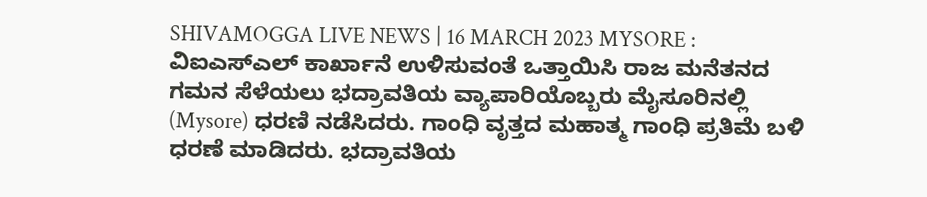SHIVAMOGGA LIVE NEWS | 16 MARCH 2023 MYSORE : ವಿಐಎಸ್ಎಲ್ ಕಾರ್ಖಾನೆ ಉಳಿಸುವಂತೆ ಒತ್ತಾಯಿಸಿ ರಾಜ ಮನೆತನದ ಗಮನ ಸೆಳೆಯಲು ಭದ್ರಾವತಿಯ ವ್ಯಾಪಾರಿಯೊಬ್ಬರು ಮೈಸೂರಿನಲ್ಲಿ (Mysore) ಧರಣಿ ನಡೆಸಿದರು. ಗಾಂಧಿ ವೃತ್ತದ ಮಹಾತ್ಮ ಗಾಂಧಿ ಪ್ರತಿಮೆ ಬಳಿ ಧರಣೆ ಮಾಡಿದರು. ಭದ್ರಾವತಿಯ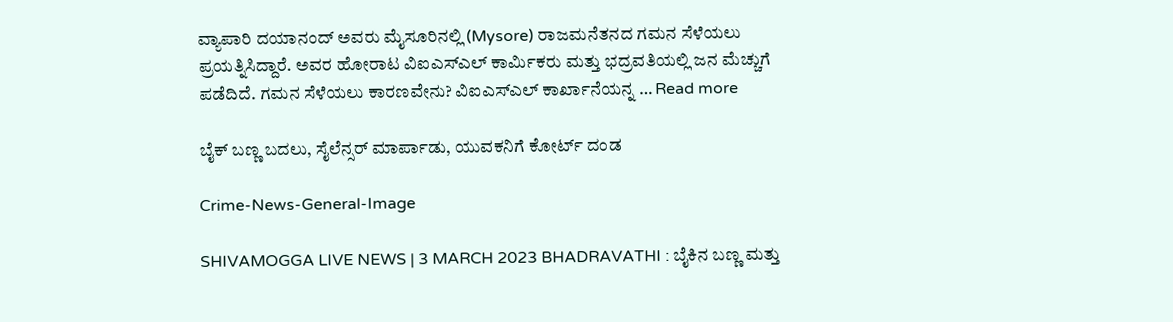ವ್ಯಾಪಾರಿ ದಯಾನಂದ್ ಅವರು ಮೈಸೂರಿನಲ್ಲಿ (Mysore) ರಾಜಮನೆತನದ ಗಮನ ಸೆಳೆಯಲು ಪ್ರಯತ್ನಿಸಿದ್ದಾರೆ. ಅವರ ಹೋರಾಟ ವಿಐಎಸ್ಎಲ್ ಕಾರ್ಮಿಕರು ಮತ್ತು ಭದ್ರವತಿಯಲ್ಲಿ ಜನ ಮೆಚ್ಚುಗೆ ಪಡೆದಿದೆ. ಗಮನ ಸೆಳೆಯಲು ಕಾರಣವೇನು? ವಿಐಎಸ್ಎಲ್ ಕಾರ್ಖಾನೆಯನ್ನ … Read more

ಬೈಕ್ ಬಣ್ಣ ಬದಲು, ಸೈಲೆನ್ಸರ್ ಮಾರ್ಪಾಡು, ಯುವಕನಿಗೆ ಕೋರ್ಟ್ ದಂಡ

Crime-News-General-Image

SHIVAMOGGA LIVE NEWS | 3 MARCH 2023 BHADRAVATHI : ಬೈಕಿನ ಬಣ್ಣ ಮತ್ತು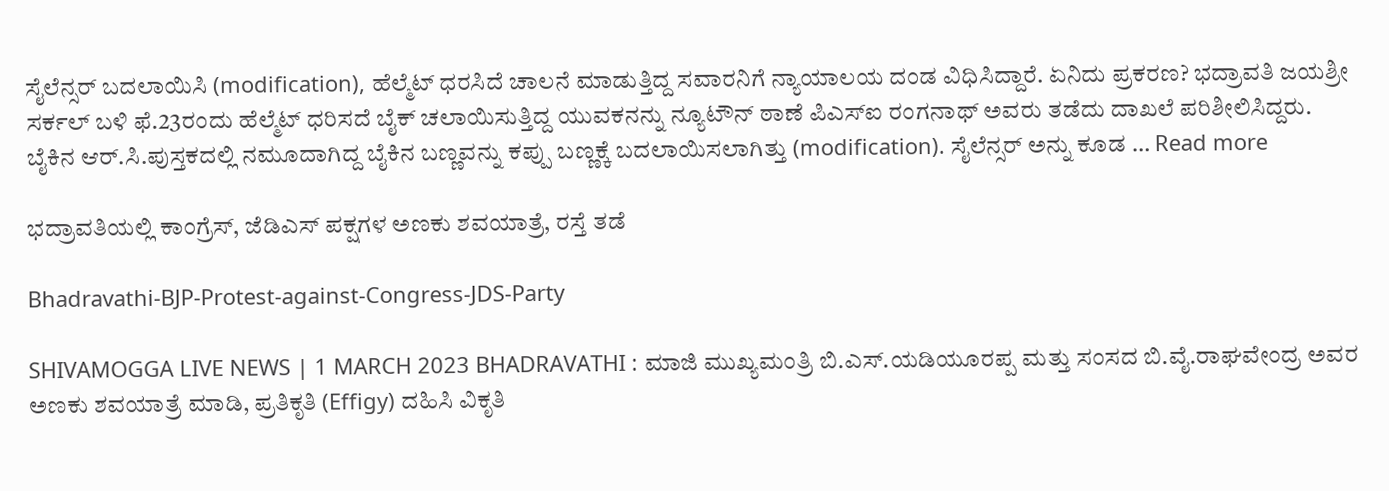ಸೈಲೆನ್ಸರ್ ಬದಲಾಯಿಸಿ (modification), ಹೆಲ್ಮೆಟ್ ಧರಸಿದೆ ಚಾಲನೆ ಮಾಡುತ್ತಿದ್ದ ಸವಾರನಿಗೆ ನ್ಯಾಯಾಲಯ ದಂಡ ವಿಧಿಸಿದ್ದಾರೆ. ಏನಿದು ಪ್ರಕರಣ? ಭದ್ರಾವತಿ ಜಯಶ್ರೀ ಸರ್ಕಲ್ ಬಳಿ ಫೆ.23ರಂದು ಹೆಲ್ಮೆಟ್ ಧರಿಸದೆ ಬೈಕ್ ಚಲಾಯಿಸುತ್ತಿದ್ದ ಯುವಕನನ್ನು ನ್ಯೂಟೌನ್ ಠಾಣೆ ಪಿಎಸ್ಐ ರಂಗನಾಥ್ ಅವರು ತಡೆದು ದಾಖಲೆ ಪರಿಶೀಲಿಸಿದ್ದರು. ಬೈಕಿನ ಆರ್.ಸಿ.ಪುಸ್ತಕದಲ್ಲಿ ನಮೂದಾಗಿದ್ದ ಬೈಕಿನ ಬಣ್ಣವನ್ನು ಕಪ್ಪು ಬಣ್ಣಕ್ಕೆ ಬದಲಾಯಿಸಲಾಗಿತ್ತು (modification). ಸೈಲೆನ್ಸರ್ ಅನ್ನು ಕೂಡ … Read more

ಭದ್ರಾವತಿಯಲ್ಲಿ ಕಾಂಗ್ರೆಸ್, ಜೆಡಿಎಸ್ ಪಕ್ಷಗಳ ಅಣಕು ಶವಯಾತ್ರೆ, ರಸ್ತೆ ತಡೆ

Bhadravathi-BJP-Protest-against-Congress-JDS-Party

SHIVAMOGGA LIVE NEWS | 1 MARCH 2023 BHADRAVATHI : ಮಾಜಿ ಮುಖ್ಯಮಂತ್ರಿ ಬಿ.ಎಸ್.ಯಡಿಯೂರಪ್ಪ ಮತ್ತು ಸಂಸದ ಬಿ.ವೈ.ರಾಘವೇಂದ್ರ ಅವರ ಅಣಕು ಶವಯಾತ್ರೆ ಮಾಡಿ, ಪ್ರತಿಕೃತಿ (Effigy) ದಹಿಸಿ ವಿಕೃತಿ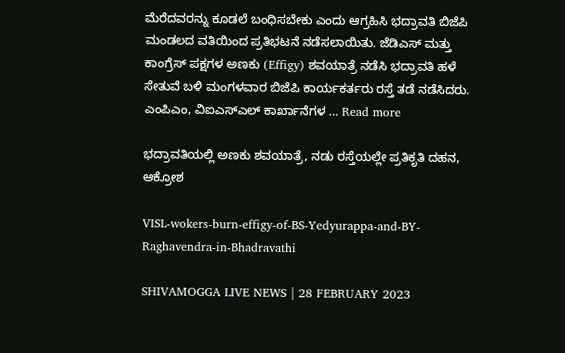ಮೆರೆದವರನ್ನು ಕೂಡಲೆ ಬಂಧಿಸಬೇಕು ಎಂದು ಆಗ್ರಹಿಸಿ ಭದ್ರಾವತಿ ಬಿಜೆಪಿ ಮಂಡಲದ ವತಿಯಿಂದ ಪ್ರತಿಭಟನೆ ನಡೆಸಲಾಯಿತು. ಜೆಡಿಎಸ್ ಮತ್ತು ಕಾಂಗ್ರೆಸ್ ಪಕ್ಷಗಳ ಅಣಕು (Effigy) ಶವಯಾತ್ರೆ ನಡೆಸಿ ಭದ್ರಾವತಿ ಹಳೆ ಸೇತುವೆ ಬಳಿ ಮಂಗಳವಾರ ಬಿಜೆಪಿ ಕಾರ್ಯಕರ್ತರು ರಸ್ತೆ ತಡೆ ನಡೆಸಿದರು. ಎಂಪಿಎಂ, ವಿಐಎಸ್ಎಲ್ ಕಾರ್ಖಾನೆಗಳ … Read more

ಭದ್ರಾವತಿಯಲ್ಲಿ ಅಣಕು ಶವಯಾತ್ರೆ, ನಡು ರಸ್ತೆಯಲ್ಲೇ ಪ್ರತಿಕೃತಿ ದಹನ, ಆಕ್ರೋಶ

VISL-wokers-burn-effigy-of-BS-Yedyurappa-and-BY-Raghavendra-in-Bhadravathi

SHIVAMOGGA LIVE NEWS | 28 FEBRUARY 2023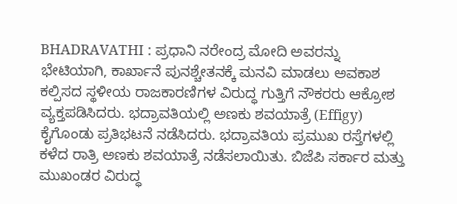BHADRAVATHI : ಪ್ರಧಾನಿ ನರೇಂದ್ರ ಮೋದಿ ಅವರನ್ನು ಭೇಟಿಯಾಗಿ, ಕಾರ್ಖಾನೆ ಪುನಶ್ಚೇತನಕ್ಕೆ ಮನವಿ ಮಾಡಲು ಅವಕಾಶ ಕಲ್ಪಿಸದ ಸ್ಥಳೀಯ ರಾಜಕಾರಣಿಗಳ ವಿರುದ್ಧ ಗುತ್ತಿಗೆ ನೌಕರರು ಆಕ್ರೋಶ ವ್ಯಕ್ತಪಡಿಸಿದರು. ಭದ್ರಾವತಿಯಲ್ಲಿ ಅಣಕು ಶವಯಾತ್ರೆ (Effigy) ಕೈಗೊಂಡು ಪ್ರತಿಭಟನೆ ನಡೆಸಿದರು. ಭದ್ರಾವತಿಯ ಪ್ರಮುಖ ರಸ್ತೆಗಳಲ್ಲಿ ಕಳೆದ ರಾತ್ರಿ ಅಣಕು ಶವಯಾತ್ರೆ ನಡೆಸಲಾಯಿತು. ಬಿಜೆಪಿ ಸರ್ಕಾರ ಮತ್ತು ಮುಖಂಡರ ವಿರುದ್ಧ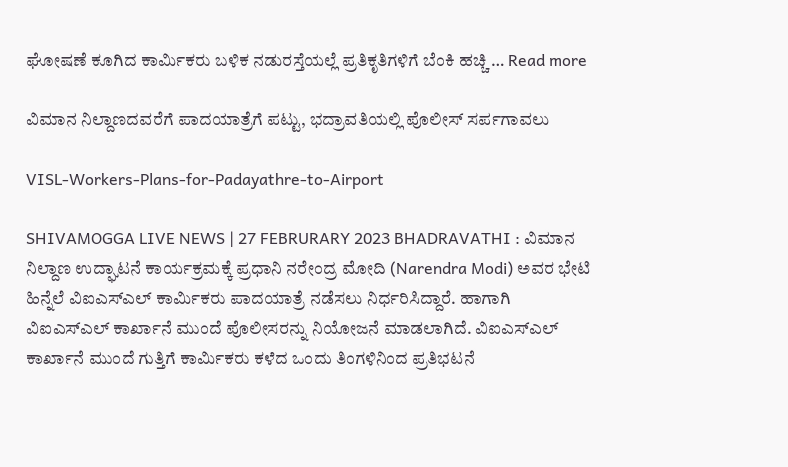ಘೋಷಣೆ ಕೂಗಿದ ಕಾರ್ಮಿಕರು ಬಳಿಕ ನಡುರಸ್ತೆಯಲ್ಲೆ ಪ್ರತಿಕೃತಿಗಳಿಗೆ ಬೆಂಕಿ ಹಚ್ಚಿ … Read more

ವಿಮಾನ ನಿಲ್ದಾಣದವರೆಗೆ ಪಾದಯಾತ್ರೆಗೆ ಪಟ್ಟು, ಭದ್ರಾವತಿಯಲ್ಲಿ ಪೊಲೀಸ್ ಸರ್ಪಗಾವಲು

VISL-Workers-Plans-for-Padayathre-to-Airport

SHIVAMOGGA LIVE NEWS | 27 FEBRURARY 2023 BHADRAVATHI : ವಿಮಾನ ನಿಲ್ದಾಣ ಉದ್ಘಾಟನೆ ಕಾರ್ಯಕ್ರಮಕ್ಕೆ ಪ್ರಧಾನಿ ನರೇಂದ್ರ ಮೋದಿ (Narendra Modi) ಅವರ ಭೇಟಿ ಹಿನ್ನೆಲೆ ವಿಐಎಸ್ಎಲ್ ಕಾರ್ಮಿಕರು ಪಾದಯಾತ್ರೆ ನಡೆಸಲು ನಿರ್ಧರಿಸಿದ್ದಾರೆ. ಹಾಗಾಗಿ ವಿಐಎಸ್ಎಲ್ ಕಾರ್ಖಾನೆ ಮುಂದೆ ಪೊಲೀಸರನ್ನು ನಿಯೋಜನೆ ಮಾಡಲಾಗಿದೆ. ವಿಐಎಸ್ಎಲ್ ಕಾರ್ಖಾನೆ ಮುಂದೆ ಗುತ್ತಿಗೆ ಕಾರ್ಮಿಕರು ಕಳೆದ ಒಂದು ತಿಂಗಳಿನಿಂದ ಪ್ರತಿಭಟನೆ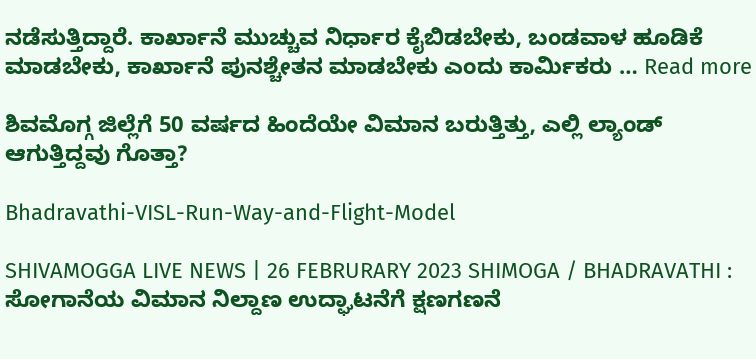ನಡೆಸುತ್ತಿದ್ದಾರೆ. ಕಾರ್ಖಾನೆ ಮುಚ್ಚುವ ನಿರ್ಧಾರ ಕೈಬಿಡಬೇಕು, ಬಂಡವಾಳ ಹೂಡಿಕೆ ಮಾಡಬೇಕು, ಕಾರ್ಖಾನೆ ಪುನಶ್ಚೇತನ ಮಾಡಬೇಕು ಎಂದು ಕಾರ್ಮಿಕರು … Read more

ಶಿವಮೊಗ್ಗ ಜಿಲ್ಲೆಗೆ 50 ವರ್ಷದ ಹಿಂದೆಯೇ ವಿಮಾನ ಬರುತ್ತಿತ್ತು, ಎಲ್ಲಿ ಲ್ಯಾಂಡ್ ಆಗುತ್ತಿದ್ದವು ಗೊತ್ತಾ?

Bhadravathi-VISL-Run-Way-and-Flight-Model

SHIVAMOGGA LIVE NEWS | 26 FEBRURARY 2023 SHIMOGA / BHADRAVATHI : ಸೋಗಾನೆಯ ವಿಮಾನ ನಿಲ್ದಾಣ ಉದ್ಘಾಟನೆಗೆ ಕ್ಷಣಗಣನೆ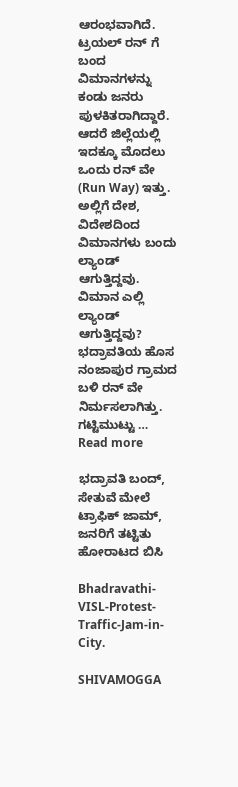ಆರಂಭವಾಗಿದೆ. ಟ್ರಯಲ್ ರನ್ ಗೆ ಬಂದ ವಿಮಾನಗಳನ್ನು ಕಂಡು ಜನರು ಪುಳಕಿತರಾಗಿದ್ದಾರೆ. ಆದರೆ ಜಿಲ್ಲೆಯಲ್ಲಿ ಇದಕ್ಕೂ ಮೊದಲು ಒಂದು ರನ್ ವೇ (Run Way) ಇತ್ತು. ಅಲ್ಲಿಗೆ ದೇಶ, ವಿದೇಶದಿಂದ ವಿಮಾನಗಳು ಬಂದು ಲ್ಯಾಂಡ್ ಆಗುತ್ತಿದ್ದವು. ವಿಮಾನ ಎಲ್ಲಿ ಲ್ಯಾಂಡ್ ಆಗುತ್ತಿದ್ದವು? ಭದ್ರಾವತಿಯ ಹೊಸ ನಂಜಾಪುರ ಗ್ರಾಮದ ಬಳಿ ರನ್ ವೇ ನಿರ್ಮಸಲಾಗಿತ್ತು. ಗಟ್ಟಿಮುಟ್ಟು … Read more

ಭದ್ರಾವತಿ ಬಂದ್, ಸೇತುವೆ ಮೇಲೆ ಟ್ರಾಫಿಕ್ ಜಾಮ್, ಜನರಿಗೆ ತಟ್ಟಿತು ಹೋರಾಟದ ಬಿಸಿ

Bhadravathi-VISL-Protest-Traffic-Jam-in-City.

SHIVAMOGGA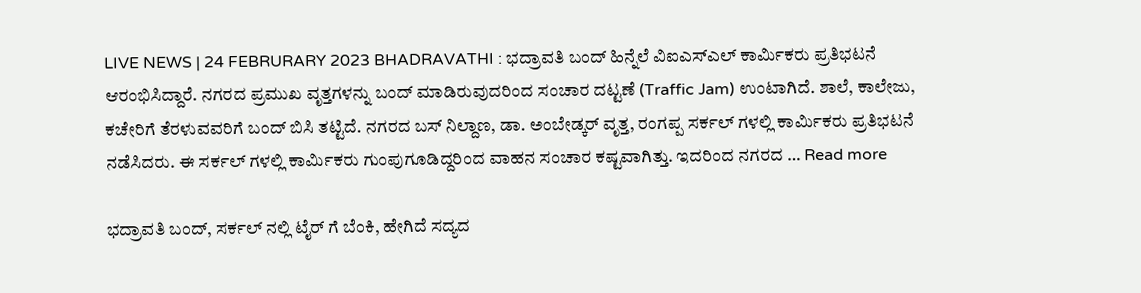LIVE NEWS | 24 FEBRURARY 2023 BHADRAVATHI : ಭದ್ರಾವತಿ ಬಂದ್ ಹಿನ್ನೆಲೆ ವಿಐಎಸ್ಎಲ್ ಕಾರ್ಮಿಕರು ಪ್ರತಿಭಟನೆ ಆರಂಭಿಸಿದ್ದಾರೆ. ನಗರದ ಪ್ರಮುಖ ವೃತ್ತಗಳನ್ನು ಬಂದ್ ಮಾಡಿರುವುದರಿಂದ ಸಂಚಾರ ದಟ್ಟಣೆ (Traffic Jam) ಉಂಟಾಗಿದೆ. ಶಾಲೆ, ಕಾಲೇಜು, ಕಚೇರಿಗೆ ತೆರಳುವವರಿಗೆ ಬಂದ್ ಬಿಸಿ ತಟ್ಟಿದೆ. ನಗರದ ಬಸ್ ನಿಲ್ದಾಣ, ಡಾ. ಅಂಬೇಡ್ಕರ್ ವೃತ್ತ, ರಂಗಪ್ಪ ಸರ್ಕಲ್ ಗಳಲ್ಲಿ ಕಾರ್ಮಿಕರು ಪ್ರತಿಭಟನೆ ನಡೆಸಿದರು. ಈ ಸರ್ಕಲ್ ಗಳಲ್ಲಿ ಕಾರ್ಮಿಕರು ಗುಂಪುಗೂಡಿದ್ದರಿಂದ ವಾಹನ ಸಂಚಾರ ಕಷ್ಟವಾಗಿತ್ತು. ಇದರಿಂದ ನಗರದ … Read more

ಭದ್ರಾವತಿ ಬಂದ್, ಸರ್ಕಲ್ ನಲ್ಲಿ ಟೈರ್ ಗೆ ಬೆಂಕಿ, ಹೇಗಿದೆ ಸದ್ಯದ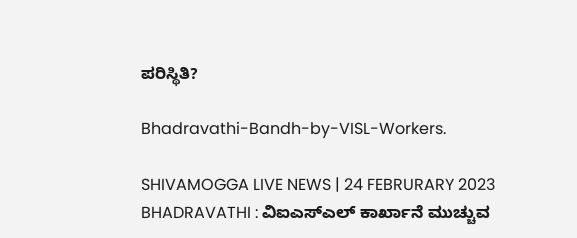ಪರಿಸ್ಥಿತಿ?

Bhadravathi-Bandh-by-VISL-Workers.

SHIVAMOGGA LIVE NEWS | 24 FEBRURARY 2023 BHADRAVATHI : ವಿಐಎಸ್ಎಲ್ ಕಾರ್ಖಾನೆ ಮುಚ್ಚುವ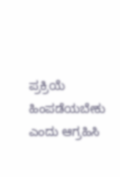ಪ್ರಕ್ರಿಯೆ ಹಿಂಪಡೆಯಬೇಕು ಎಂದು ಆಗ್ರಹಿಸಿ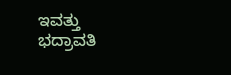ಇವತ್ತು ಭದ್ರಾವತಿ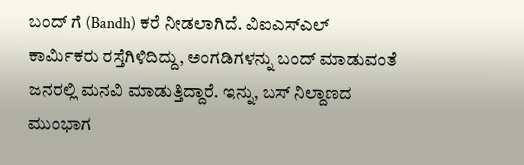ಬಂದ್ ಗೆ (Bandh) ಕರೆ ನೀಡಲಾಗಿದೆ. ವಿಐಎಸ್ಎಲ್ ಕಾರ್ಮಿಕರು ರಸ್ತೆಗಿಳಿದಿದ್ದು, ಅಂಗಡಿಗಳನ್ನು ಬಂದ್ ಮಾಡುವಂತೆ ಜನರಲ್ಲಿ ಮನವಿ ಮಾಡುತ್ತಿದ್ದಾರೆ. ಇನ್ನು, ಬಸ್ ನಿಲ್ದಾಣದ ಮುಂಭಾಗ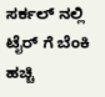ಸರ್ಕಲ್ ನಲ್ಲಿ ಟೈರ್ ಗೆ ಬೆಂಕಿ ಹಚ್ಚಿ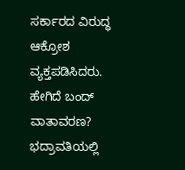ಸರ್ಕಾರದ ವಿರುದ್ಧ ಆಕ್ರೋಶ ವ್ಯಕ್ತಪಡಿಸಿದರು. ಹೇಗಿದೆ ಬಂದ್ ವಾತಾವರಣ? ಭದ್ರಾವತಿಯಲ್ಲಿ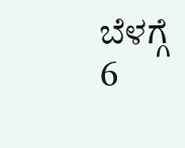ಬೆಳಗ್ಗೆ 6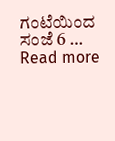ಗಂಟೆಯಿಂದ ಸಂಜೆ 6 … Read more